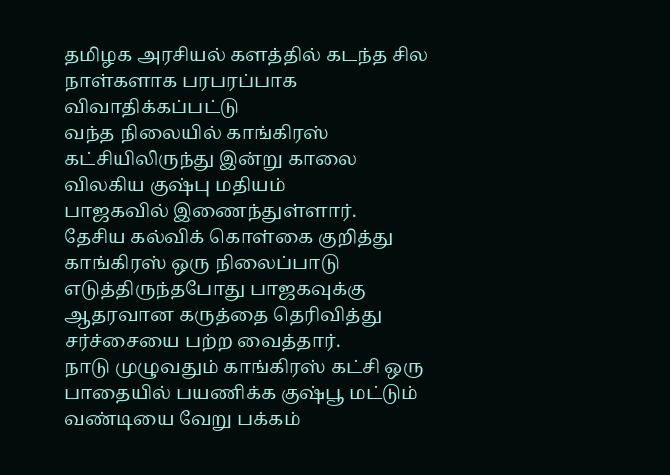தமிழக அரசியல் களத்தில் கடந்த சில நாள்களாக பரபரப்பாக விவாதிக்கப்பட்டு
வந்த நிலையில் காங்கிரஸ் கட்சியிலிருந்து இன்று காலை விலகிய குஷ்பு மதியம்
பாஜகவில் இணைந்துள்ளார்.
தேசிய கல்விக் கொள்கை குறித்து காங்கிரஸ் ஒரு நிலைப்பாடு எடுத்திருந்தபோது பாஜகவுக்கு
ஆதரவான கருத்தை தெரிவித்து சர்ச்சையை பற்ற வைத்தார்.
நாடு முழுவதும் காங்கிரஸ் கட்சி ஒரு பாதையில் பயணிக்க குஷ்பூ மட்டும்
வண்டியை வேறு பக்கம்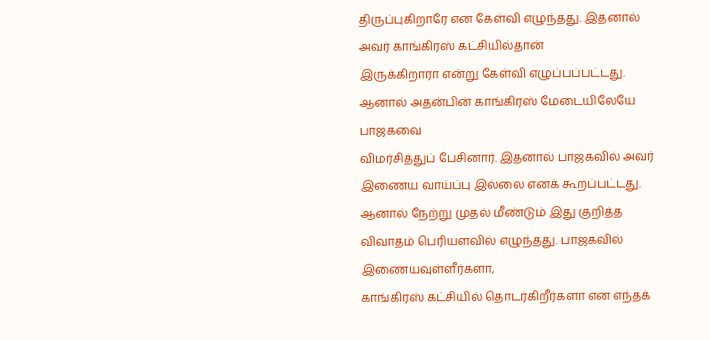திருப்புகிறாரே என கேள்வி எழுந்தது. இதனால் அவர் காங்கிரஸ் கட்சியில்தான்
இருக்கிறாரா என்று கேள்வி எழுப்பப்பட்டது. ஆனால் அதன்பின் காங்கிரஸ் மேடையிலேயே பாஜகவை
விமர்சித்துப் பேசினார். இதனால் பாஜகவில் அவர் இணைய வாய்ப்பு இல்லை எனக் கூறப்பட்டது.
ஆனால் நேற்று முதல் மீண்டும் இது குறித்த விவாதம் பெரியளவில் எழுந்தது. பாஜகவில் இணையவுள்ளீர்களா,
காங்கிரஸ் கட்சியில் தொடர்கிறீர்களா என எந்தக்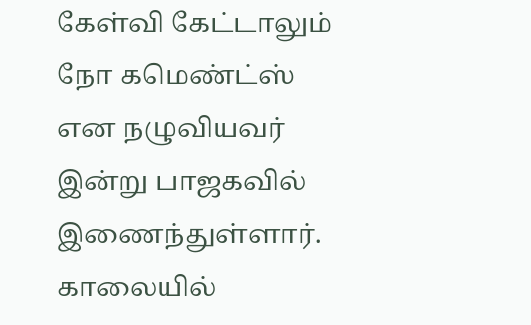கேள்வி கேட்டாலும் நோ கமெண்ட்ஸ் என நழுவியவர்
இன்று பாஜகவில் இணைந்துள்ளார்.
காலையில்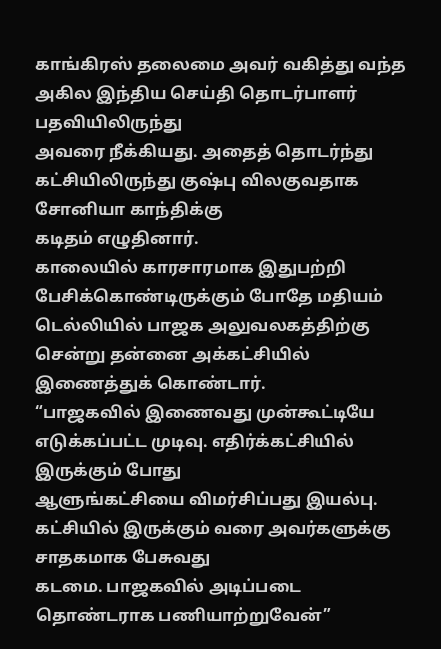காங்கிரஸ் தலைமை அவர் வகித்து வந்த அகில இந்திய செய்தி தொடர்பாளர் பதவியிலிருந்து
அவரை நீக்கியது. அதைத் தொடர்ந்து கட்சியிலிருந்து குஷ்பு விலகுவதாக சோனியா காந்திக்கு
கடிதம் எழுதினார்.
காலையில் காரசாரமாக இதுபற்றி பேசிக்கொண்டிருக்கும் போதே மதியம் டெல்லியில் பாஜக அலுவலகத்திற்கு
சென்று தன்னை அக்கட்சியில் இணைத்துக் கொண்டார்.
“பாஜகவில் இணைவது முன்கூட்டியே எடுக்கப்பட்ட முடிவு. எதிர்க்கட்சியில் இருக்கும் போது
ஆளுங்கட்சியை விமர்சிப்பது இயல்பு. கட்சியில் இருக்கும் வரை அவர்களுக்கு சாதகமாக பேசுவது
கடமை. பாஜகவில் அடிப்படை தொண்டராக பணியாற்றுவேன்”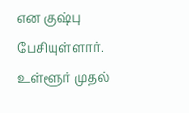என குஷ்பு பேசியுள்ளார்.
உள்ளூர் முதல்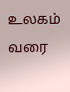உலகம் வரை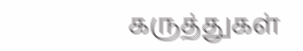கருத்துகள்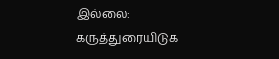இல்லை:
கருத்துரையிடுக